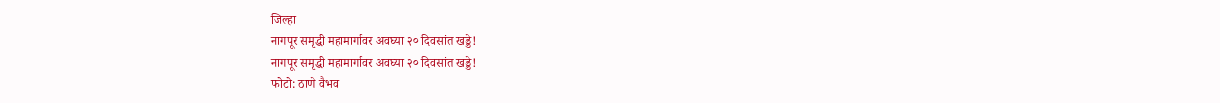जिल्हा
नागपूर समृद्धी महामार्गावर अवघ्या २० दिवसांत खड्डे!
नागपूर समृद्धी महामार्गावर अवघ्या २० दिवसांत खड्डे!
फोटो: ठाणे वैभव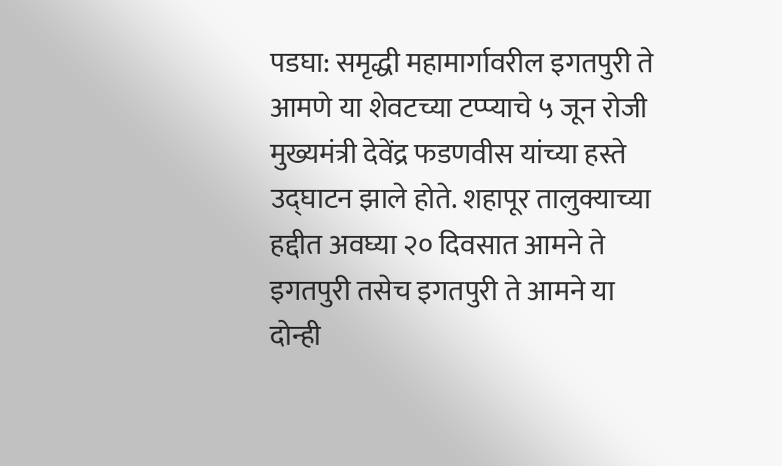पडघा: समृद्धी महामार्गावरील इगतपुरी ते आमणे या शेवटच्या टप्प्याचे ५ जून रोजी मुख्यमंत्री देवेंद्र फडणवीस यांच्या हस्ते उद्घाटन झाले होते. शहापूर तालुक्याच्या हद्दीत अवघ्या २० दिवसात आमने ते इगतपुरी तसेच इगतपुरी ते आमने या दोन्ही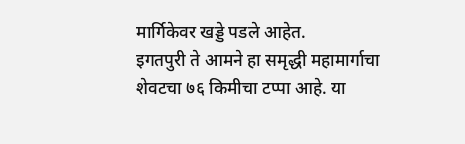मार्गिकेवर खड्डे पडले आहेत.
इगतपुरी ते आमने हा समृद्धी महामार्गाचा शेवटचा ७६ किमीचा टप्पा आहे. या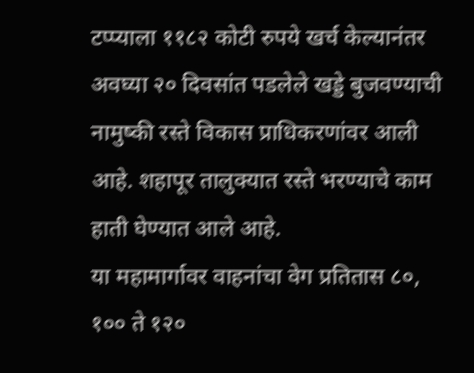टप्प्याला ११८२ कोटी रुपये खर्च केल्यानंतर अवघ्या २० दिवसांत पडलेले खड्डे बुजवण्याची नामुष्की रस्ते विकास प्राधिकरणांवर आली आहे. शहापूर तालुक्यात रस्ते भरण्याचे काम हाती घेण्यात आले आहे.
या महामार्गावर वाहनांचा वेग प्रतितास ८०, १०० ते १२०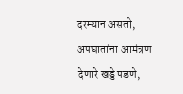दरम्यान असतो, अपघातांना आमंत्रण देणारे खड्डे पडणे,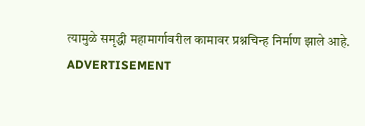त्यामुळे समृद्धी महामार्गावरील कामावर प्रश्नचिन्ह निर्माण झाले आहे.
ADVERTISEMENT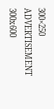300×250
ADVERTISEMENT 300x600